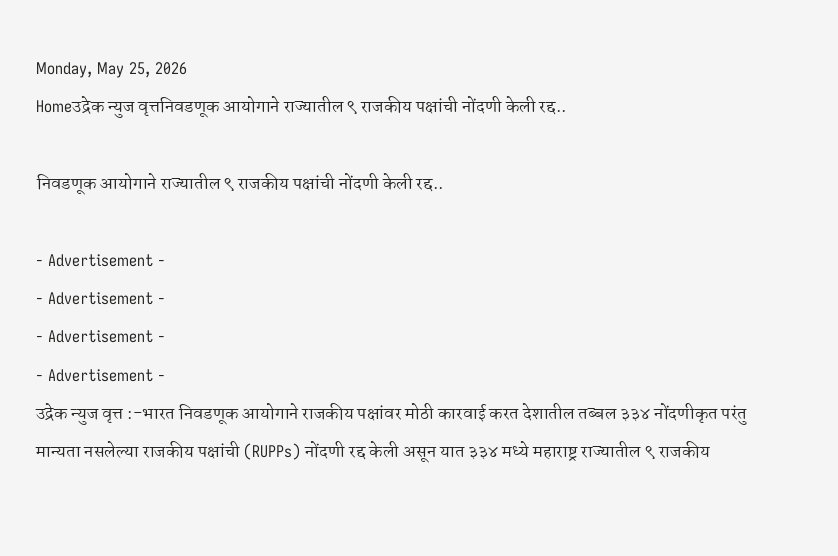Monday, May 25, 2026
Homeउद्रेक न्युज वृत्तनिवडणूक आयोगाने राज्यातील ९ राजकीय पक्षांची नोंदणी केली रद्द..

निवडणूक आयोगाने राज्यातील ९ राजकीय पक्षांची नोंदणी केली रद्द..

- Advertisement -
- Advertisement -
- Advertisement -
- Advertisement -
उद्रेक न्युज वृत्त :-भारत निवडणूक आयोगाने राजकीय पक्षांवर मोठी कारवाई करत देशातील तब्बल ३३४ नोंदणीकृत परंतु मान्यता नसलेल्या राजकीय पक्षांची (RUPPs) नोंदणी रद्द केली असून यात ३३४ मध्ये महाराष्ट्र राज्यातील ९ राजकीय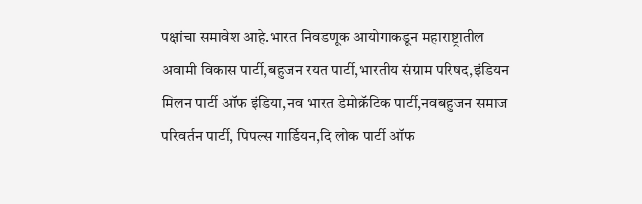पक्षांचा समावेश आहे.भारत निवडणूक आयोगाकडून महाराष्ट्रातील अवामी विकास पार्टी,बहुजन रयत पार्टी,भारतीय संग्राम परिषद,इंडियन मिलन पार्टी ऑफ इंडिया,नव भारत डेमोक्रॅटिक पार्टी,नवबहुजन समाज परिवर्तन पार्टी, पिपल्स गार्डियन,दि लोक पार्टी ऑफ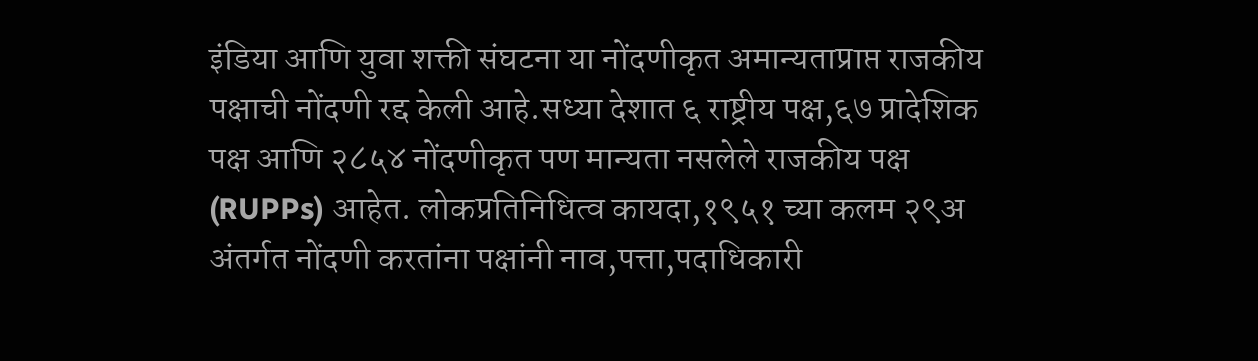इंडिया आणि युवा शक्ती संघटना या नोंदणीकृत अमान्यताप्राप्त राजकीय पक्षाची नोंदणी रद्द केली आहे.सध्या देशात ६ राष्ट्रीय पक्ष,६७ प्रादेशिक पक्ष आणि २८५४ नोंदणीकृत पण मान्यता नसलेले राजकीय पक्ष (RUPPs) आहेत. लोकप्रतिनिधित्व कायदा,१९५१ च्या कलम २९अ अंतर्गत नोंदणी करतांना पक्षांनी नाव,पत्ता,पदाधिकारी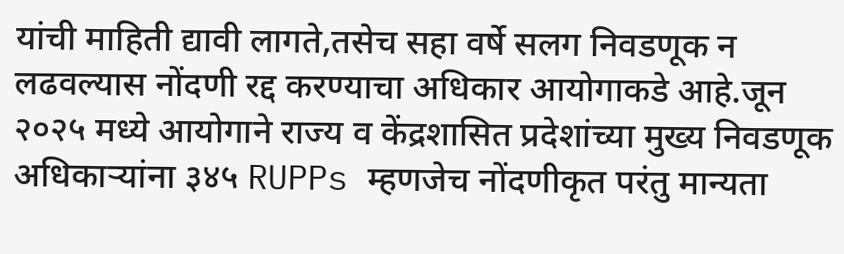यांची माहिती द्यावी लागते,तसेच सहा वर्षे सलग निवडणूक न लढवल्यास नोंदणी रद्द करण्याचा अधिकार आयोगाकडे आहे.जून २०२५ मध्ये आयोगाने राज्य व केंद्रशासित प्रदेशांच्या मुख्य निवडणूक अधिकाऱ्यांना ३४५ RUPPs म्हणजेच नोंदणीकृत परंतु मान्यता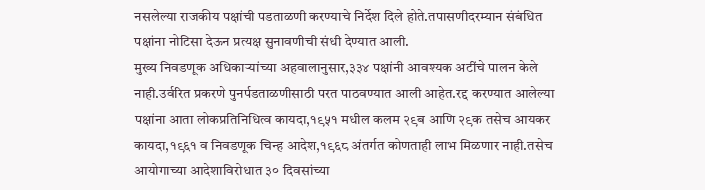नसलेल्या राजकीय पक्षांची पडताळणी करण्याचे निर्देश दिले होते.तपासणीदरम्यान संबंधित पक्षांना नोटिसा देऊन प्रत्यक्ष सुनावणीची संधी देण्यात आली.
मुख्य निवडणूक अधिकाऱ्यांच्या अहवालानुसार,३३४ पक्षांनी आवश्यक अटींचे पालन केले नाही.उर्वरित प्रकरणे पुनर्पडताळणीसाठी परत पाठवण्यात आली आहेत.रद्द करण्यात आलेल्या पक्षांना आता लोकप्रतिनिधित्व कायदा,१९५१ मधील कलम २९ब आणि २९क तसेच आयकर कायदा,१९६१ व निवडणूक चिन्ह आदेश,१९६८ अंतर्गत कोणताही लाभ मिळणार नाही.तसेच आयोगाच्या आदेशाविरोधात ३० दिवसांच्या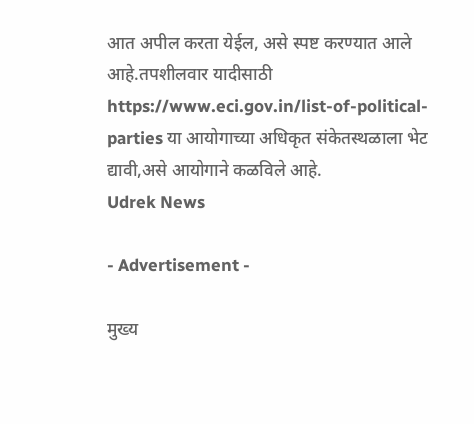आत अपील करता येईल, असे स्पष्ट करण्यात आले आहे.तपशीलवार यादीसाठी https://www.eci.gov.in/list-of-political-parties या आयोगाच्या अधिकृत संकेतस्थळाला भेट द्यावी,असे आयोगाने कळविले आहे.
Udrek News

- Advertisement -

मुख्य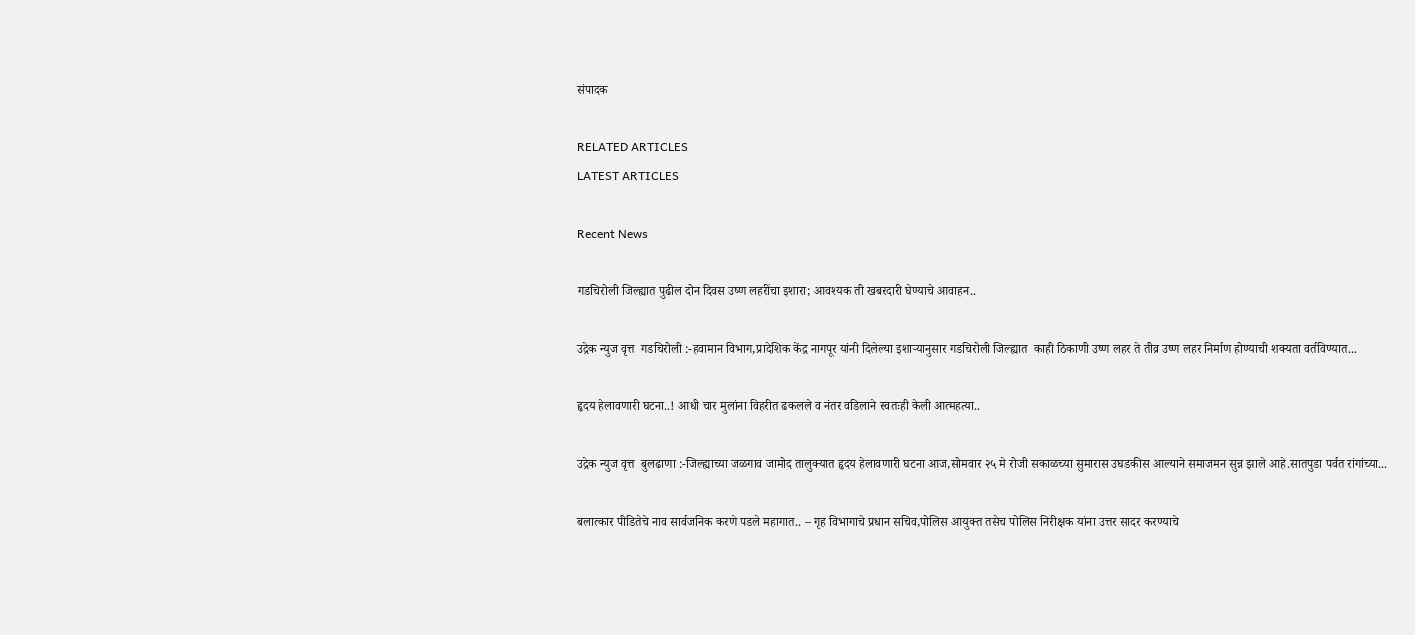संपादक

RELATED ARTICLES
LATEST ARTICLES

Recent News

गडचिरोली जिल्ह्यात पुढील दोन दिवस उष्ण लहरींचा इशारा; आवश्यक ती खबरदारी घेण्याचे आवाहन..

उद्रेक न्युज वृत्त  गडचिरोली :-हवामान विभाग,प्रादेशिक केंद्र नागपूर यांनी दिलेल्या इशाऱ्यानुसार गडचिरोली जिल्ह्यात  काही ठिकाणी उष्ण लहर ते तीव्र उष्ण लहर निर्माण होण्याची शक्यता वर्तविण्यात...

हृदय हेलावणारी घटना..! आधी चार मुलांना विहरीत ढकलले व नंतर वडिलाने स्वतःही केली आत्महत्या..

उद्रेक न्युज वृत्त  बुलढाणा :-जिल्ह्याच्या जळगाव जामोद तालुक्यात हृदय हेलावणारी घटना आज,सोमवार २५ मे रोजी सकाळच्या सुमारास उघडकीस आल्याने समाजमन सुन्न झाले आहे.सातपुडा पर्वत रांगांच्या...

बलात्कार पीडितेचे नाव सार्वजनिक करणे पडले महागात.. – गृह विभागाचे प्रधान सचिव,पोलिस आयुक्त तसेच पोलिस निरीक्षक यांना उत्तर सादर करण्याचे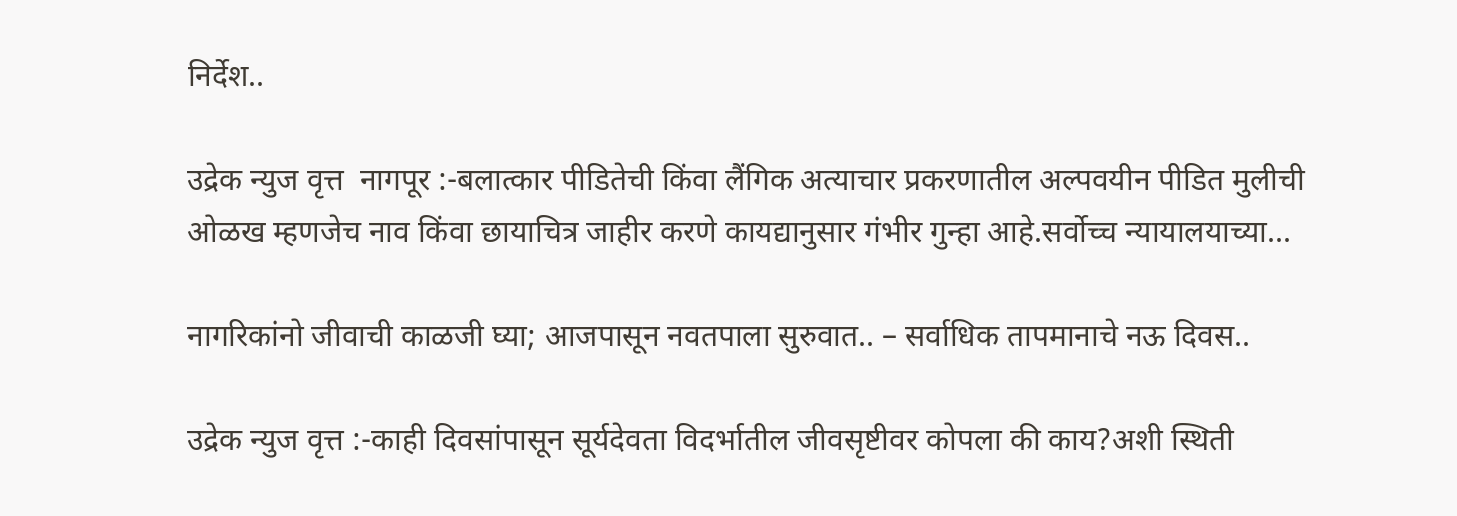निर्देश..

उद्रेक न्युज वृत्त  नागपूर :-बलात्कार पीडितेची किंवा लैंगिक अत्याचार प्रकरणातील अल्पवयीन पीडित मुलीची ओळख म्हणजेच नाव किंवा छायाचित्र जाहीर करणे कायद्यानुसार गंभीर गुन्हा आहे.सर्वोच्च न्यायालयाच्या...

नागरिकांनो जीवाची काळजी घ्या; आजपासून नवतपाला सुरुवात.. – सर्वाधिक तापमानाचे नऊ दिवस..

उद्रेक न्युज वृत्त :-काही दिवसांपासून सूर्यदेवता विदर्भातील जीवसृष्टीवर कोपला की काय?अशी स्थिती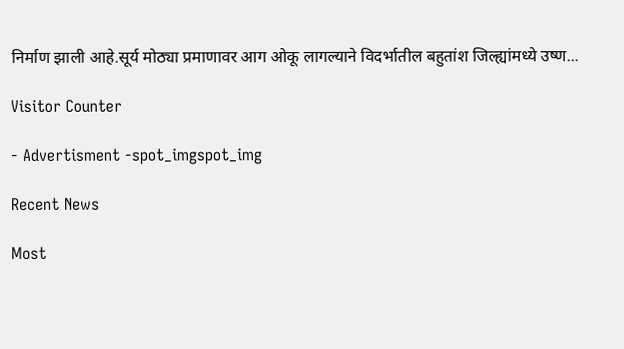निर्माण झाली आहे.सूर्य मोठ्या प्रमाणावर आग ओकू लागल्याने विदर्भातील बहुतांश जिल्ह्यांमध्ये उष्ण...

Visitor Counter

- Advertisment -spot_imgspot_img

Recent News

Most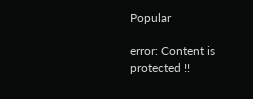Popular

error: Content is protected !!